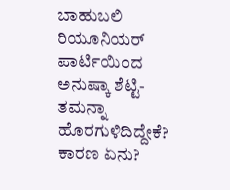ಬಾಹುಬಲಿ ರಿಯೂನಿಯರ್ ಪಾರ್ಟಿಯಿಂದ ಅನುಷ್ಕಾ ಶೆಟ್ಟಿ-ತಮನ್ನಾ ಹೊರಗುಳಿದಿದ್ದೇಕೆ? ಕಾರಣ ಏನು?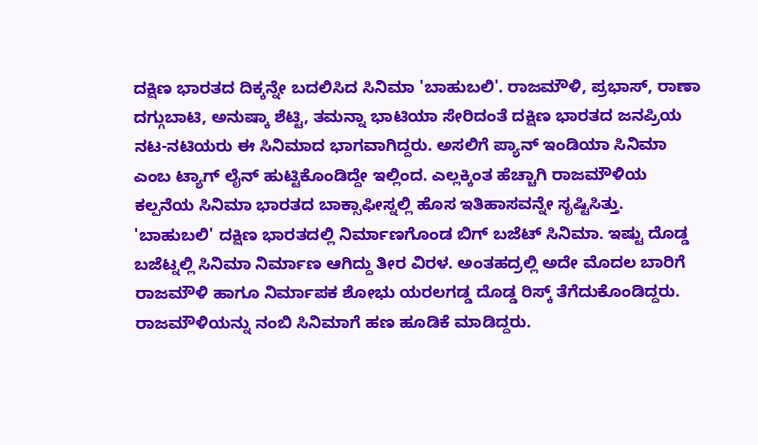ದಕ್ಷಿಣ ಭಾರತದ ದಿಕ್ಕನ್ನೇ ಬದಲಿಸಿದ ಸಿನಿಮಾ 'ಬಾಹುಬಲಿ'. ರಾಜಮೌಳಿ, ಪ್ರಭಾಸ್, ರಾಣಾ ದಗ್ಗುಬಾಟಿ, ಅನುಷ್ಕಾ ಶೆಟ್ಟಿ, ತಮನ್ನಾ ಭಾಟಿಯಾ ಸೇರಿದಂತೆ ದಕ್ಷಿಣ ಭಾರತದ ಜನಪ್ರಿಯ ನಟ-ನಟಿಯರು ಈ ಸಿನಿಮಾದ ಭಾಗವಾಗಿದ್ದರು. ಅಸಲಿಗೆ ಪ್ಯಾನ್ ಇಂಡಿಯಾ ಸಿನಿಮಾ ಎಂಬ ಟ್ಯಾಗ್ ಲೈನ್ ಹುಟ್ಟಿಕೊಂಡಿದ್ದೇ ಇಲ್ಲಿಂದ. ಎಲ್ಲಕ್ಕಿಂತ ಹೆಚ್ಚಾಗಿ ರಾಜಮೌಳಿಯ ಕಲ್ಪನೆಯ ಸಿನಿಮಾ ಭಾರತದ ಬಾಕ್ಸಾಫೀಸ್ನಲ್ಲಿ ಹೊಸ ಇತಿಹಾಸವನ್ನೇ ಸೃಷ್ಟಿಸಿತ್ತು.
'ಬಾಹುಬಲಿ' ದಕ್ಷಿಣ ಭಾರತದಲ್ಲಿ ನಿರ್ಮಾಣಗೊಂಡ ಬಿಗ್ ಬಜೆಟ್ ಸಿನಿಮಾ. ಇಷ್ಟು ದೊಡ್ಡ ಬಜೆಟ್ನಲ್ಲಿ ಸಿನಿಮಾ ನಿರ್ಮಾಣ ಆಗಿದ್ದು ತೀರ ವಿರಳ. ಅಂತಹದ್ರಲ್ಲಿ ಅದೇ ಮೊದಲ ಬಾರಿಗೆ ರಾಜಮೌಳಿ ಹಾಗೂ ನಿರ್ಮಾಪಕ ಶೋಭು ಯರಲಗಡ್ಡ ದೊಡ್ಡ ರಿಸ್ಕ್ ತೆಗೆದುಕೊಂಡಿದ್ದರು. ರಾಜಮೌಳಿಯನ್ನು ನಂಬಿ ಸಿನಿಮಾಗೆ ಹಣ ಹೂಡಿಕೆ ಮಾಡಿದ್ದರು.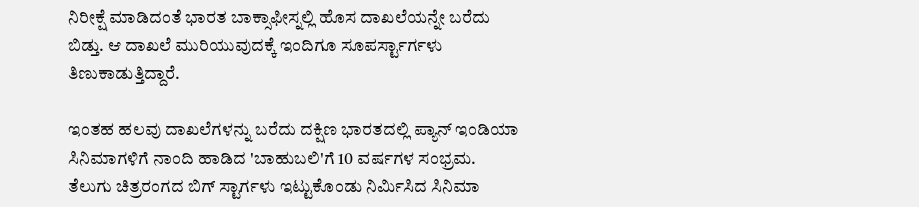ನಿರೀಕ್ಷೆ ಮಾಡಿದಂತೆ ಭಾರತ ಬಾಕ್ಸಾಫೀಸ್ನಲ್ಲಿ ಹೊಸ ದಾಖಲೆಯನ್ನೇ ಬರೆದು ಬಿಡ್ತು. ಆ ದಾಖಲೆ ಮುರಿಯುವುದಕ್ಕೆ ಇಂದಿಗೂ ಸೂಪರ್ಸ್ಟಾರ್ಗಳು ತಿಣುಕಾಡುತ್ತಿದ್ದಾರೆ.

ಇಂತಹ ಹಲವು ದಾಖಲೆಗಳನ್ನು ಬರೆದು ದಕ್ಷಿಣ ಭಾರತದಲ್ಲಿ ಪ್ಯಾನ್ ಇಂಡಿಯಾ ಸಿನಿಮಾಗಳಿಗೆ ನಾಂದಿ ಹಾಡಿದ 'ಬಾಹುಬಲಿ'ಗೆ 10 ವರ್ಷಗಳ ಸಂಭ್ರಮ. ತೆಲುಗು ಚಿತ್ರರಂಗದ ಬಿಗ್ ಸ್ಟಾರ್ಗಳು ಇಟ್ಟುಕೊಂಡು ನಿರ್ಮಿಸಿದ ಸಿನಿಮಾ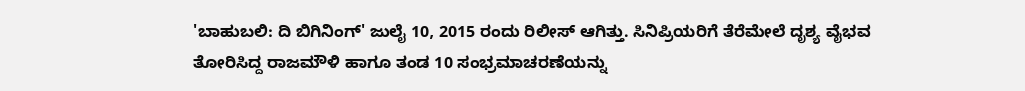'ಬಾಹುಬಲಿ: ದಿ ಬಿಗಿನಿಂಗ್' ಜುಲೈ 10, 2015 ರಂದು ರಿಲೀಸ್ ಆಗಿತ್ತು. ಸಿನಿಪ್ರಿಯರಿಗೆ ತೆರೆಮೇಲೆ ದೃಶ್ಯ ವೈಭವ ತೋರಿಸಿದ್ದ ರಾಜಮೌಳಿ ಹಾಗೂ ತಂಡ 10 ಸಂಭ್ರಮಾಚರಣೆಯನ್ನು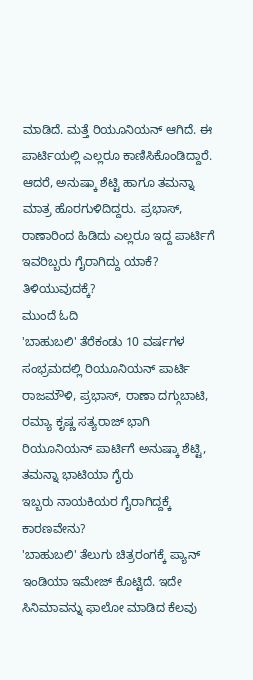ಮಾಡಿದೆ. ಮತ್ತೆ ರಿಯೂನಿಯನ್ ಆಗಿದೆ. ಈ ಪಾರ್ಟಿಯಲ್ಲಿ ಎಲ್ಲರೂ ಕಾಣಿಸಿಕೊಂಡಿದ್ದಾರೆ. ಆದರೆ, ಅನುಷ್ಕಾ ಶೆಟ್ಟಿ ಹಾಗೂ ತಮನ್ನಾ ಮಾತ್ರ ಹೊರಗುಳಿದಿದ್ದರು. ಪ್ರಭಾಸ್, ರಾಣಾರಿಂದ ಹಿಡಿದು ಎಲ್ಲರೂ ಇದ್ದ ಪಾರ್ಟಿಗೆ ಇವರಿಬ್ಬರು ಗೈರಾಗಿದ್ದು ಯಾಕೆ? ತಿಳಿಯುವುದಕ್ಕೆ?
ಮುಂದೆ ಓದಿ
'ಬಾಹುಬಲಿ' ತೆರೆಕಂಡು 10 ವರ್ಷಗಳ ಸಂಭ್ರಮದಲ್ಲಿ ರಿಯೂನಿಯನ್ ಪಾರ್ಟಿ
ರಾಜಮೌಳಿ, ಪ್ರಭಾಸ್, ರಾಣಾ ದಗ್ಗುಬಾಟಿ, ರಮ್ಯಾ ಕೃಷ್ಣ ಸತ್ಯರಾಜ್ ಭಾಗಿ
ರಿಯೂನಿಯನ್ ಪಾರ್ಟಿಗೆ ಅನುಷ್ಕಾ ಶೆಟ್ಟಿ, ತಮನ್ನಾ ಭಾಟಿಯಾ ಗೈರು
ಇಬ್ಬರು ನಾಯಕಿಯರ ಗೈರಾಗಿದ್ದಕ್ಕೆ ಕಾರಣವೇನು?
'ಬಾಹುಬಲಿ' ತೆಲುಗು ಚಿತ್ರರಂಗಕ್ಕೆ ಪ್ಯಾನ್ ಇಂಡಿಯಾ ಇಮೇಜ್ ಕೊಟ್ಟಿದೆ. ಇದೇ ಸಿನಿಮಾವನ್ನು ಫಾಲೋ ಮಾಡಿದ ಕೆಲವು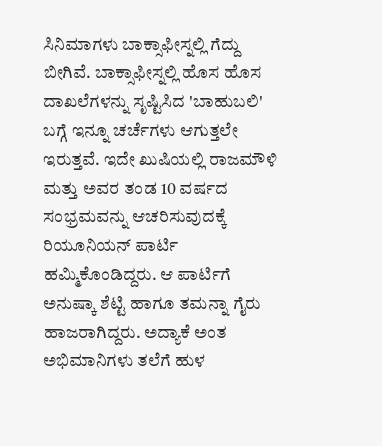ಸಿನಿಮಾಗಳು ಬಾಕ್ಸಾಫೀಸ್ನಲ್ಲಿ ಗೆದ್ದು ಬೀಗಿವೆ. ಬಾಕ್ಸಾಫೀಸ್ನಲ್ಲಿ ಹೊಸ ಹೊಸ ದಾಖಲೆಗಳನ್ನು ಸೃಷ್ಟಿಸಿದ 'ಬಾಹುಬಲಿ' ಬಗ್ಗೆ ಇನ್ನೂ ಚರ್ಚೆಗಳು ಆಗುತ್ತಲೇ ಇರುತ್ತವೆ. ಇದೇ ಖುಷಿಯಲ್ಲಿ ರಾಜಮೌಳಿ ಮತ್ತು ಅವರ ತಂಡ 10 ವರ್ಷದ ಸಂಭ್ರಮವನ್ನು ಆಚರಿಸುವುದಕ್ಕೆ ರಿಯೂನಿಯನ್ ಪಾರ್ಟಿ ಹಮ್ಮಿಕೊಂಡಿದ್ದರು. ಆ ಪಾರ್ಟಿಗೆ ಅನುಷ್ಕಾ ಶೆಟ್ಟಿ ಹಾಗೂ ತಮನ್ನಾ ಗೈರು ಹಾಜರಾಗಿದ್ದರು. ಅದ್ಯಾಕೆ ಅಂತ ಅಭಿಮಾನಿಗಳು ತಲೆಗೆ ಹುಳ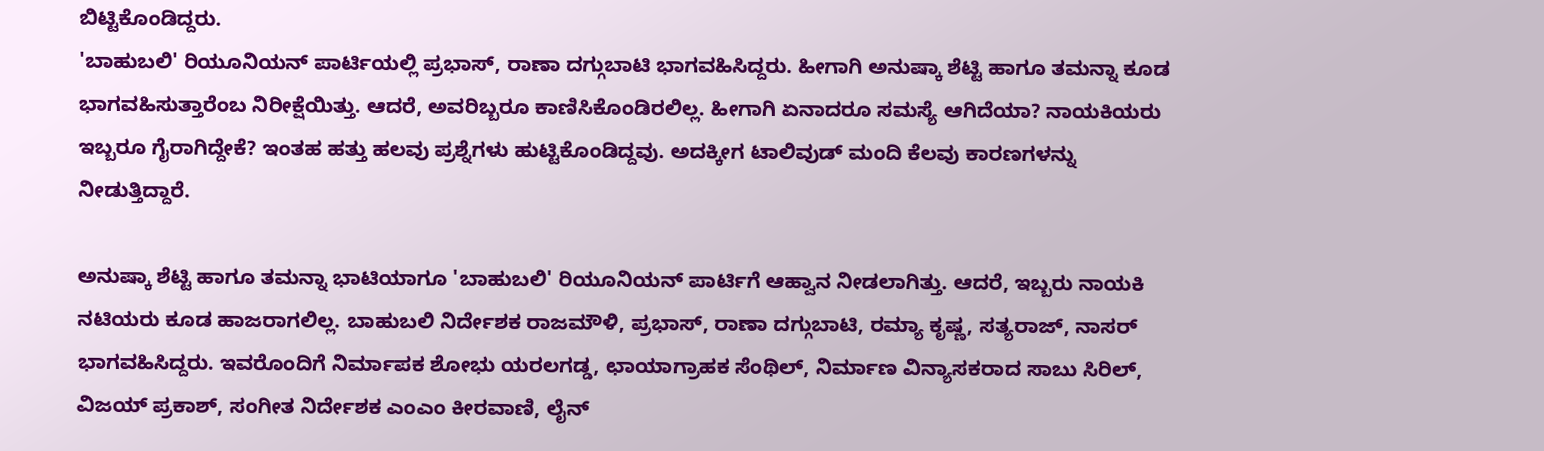ಬಿಟ್ಟಿಕೊಂಡಿದ್ದರು.
'ಬಾಹುಬಲಿ' ರಿಯೂನಿಯನ್ ಪಾರ್ಟಿಯಲ್ಲಿ ಪ್ರಭಾಸ್, ರಾಣಾ ದಗ್ಗುಬಾಟಿ ಭಾಗವಹಿಸಿದ್ದರು. ಹೀಗಾಗಿ ಅನುಷ್ಕಾ ಶೆಟ್ಟಿ ಹಾಗೂ ತಮನ್ನಾ ಕೂಡ ಭಾಗವಹಿಸುತ್ತಾರೆಂಬ ನಿರೀಕ್ಷೆಯಿತ್ತು. ಆದರೆ, ಅವರಿಬ್ಬರೂ ಕಾಣಿಸಿಕೊಂಡಿರಲಿಲ್ಲ. ಹೀಗಾಗಿ ಏನಾದರೂ ಸಮಸ್ಯೆ ಆಗಿದೆಯಾ? ನಾಯಕಿಯರು ಇಬ್ಬರೂ ಗೈರಾಗಿದ್ದೇಕೆ? ಇಂತಹ ಹತ್ತು ಹಲವು ಪ್ರಶ್ನೆಗಳು ಹುಟ್ಟಿಕೊಂಡಿದ್ದವು. ಅದಕ್ಕೀಗ ಟಾಲಿವುಡ್ ಮಂದಿ ಕೆಲವು ಕಾರಣಗಳನ್ನು ನೀಡುತ್ತಿದ್ದಾರೆ.

ಅನುಷ್ಕಾ ಶೆಟ್ಟಿ ಹಾಗೂ ತಮನ್ನಾ ಭಾಟಿಯಾಗೂ 'ಬಾಹುಬಲಿ' ರಿಯೂನಿಯನ್ ಪಾರ್ಟಿಗೆ ಆಹ್ವಾನ ನೀಡಲಾಗಿತ್ತು. ಆದರೆ, ಇಬ್ಬರು ನಾಯಕಿ ನಟಿಯರು ಕೂಡ ಹಾಜರಾಗಲಿಲ್ಲ. ಬಾಹುಬಲಿ ನಿರ್ದೇಶಕ ರಾಜಮೌಳಿ, ಪ್ರಭಾಸ್, ರಾಣಾ ದಗ್ಗುಬಾಟಿ, ರಮ್ಯಾ ಕೃಷ್ಣ, ಸತ್ಯರಾಜ್, ನಾಸರ್ ಭಾಗವಹಿಸಿದ್ದರು. ಇವರೊಂದಿಗೆ ನಿರ್ಮಾಪಕ ಶೋಭು ಯರಲಗಡ್ಡ, ಛಾಯಾಗ್ರಾಹಕ ಸೆಂಥಿಲ್, ನಿರ್ಮಾಣ ವಿನ್ಯಾಸಕರಾದ ಸಾಬು ಸಿರಿಲ್, ವಿಜಯ್ ಪ್ರಕಾಶ್, ಸಂಗೀತ ನಿರ್ದೇಶಕ ಎಂಎಂ ಕೀರವಾಣಿ, ಲೈನ್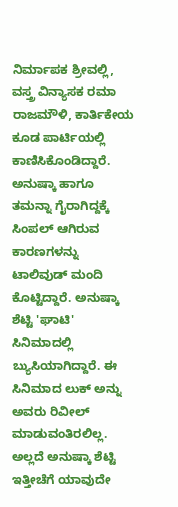ನಿರ್ಮಾಪಕ ಶ್ರೀವಲ್ಲಿ, ವಸ್ತ್ರ ವಿನ್ಯಾಸಕ ರಮಾ ರಾಜಮೌಳಿ, ಕಾರ್ತಿಕೇಯ ಕೂಡ ಪಾರ್ಟಿಯಲ್ಲಿ ಕಾಣಿಸಿಕೊಂಡಿದ್ದಾರೆ.
ಅನುಷ್ಕಾ ಹಾಗೂ ತಮನ್ನಾ ಗೈರಾಗಿದ್ದಕ್ಕೆ ಸಿಂಪಲ್ ಆಗಿರುವ ಕಾರಣಗಳನ್ನು ಟಾಲಿವುಡ್ ಮಂದಿ ಕೊಟ್ಟಿದ್ದಾರೆ. ಅನುಷ್ಕಾ ಶೆಟ್ಟಿ 'ಘಾಟಿ' ಸಿನಿಮಾದಲ್ಲಿ ಬ್ಯುಸಿಯಾಗಿದ್ದಾರೆ. ಈ ಸಿನಿಮಾದ ಲುಕ್ ಅನ್ನು ಅವರು ರಿವೀಲ್ ಮಾಡುವಂತಿರಲಿಲ್ಲ. ಅಲ್ಲದೆ ಅನುಷ್ಕಾ ಶೆಟ್ಟಿ ಇತ್ತೀಚೆಗೆ ಯಾವುದೇ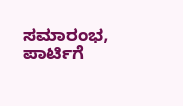ಸಮಾರಂಭ, ಪಾರ್ಟಿಗೆ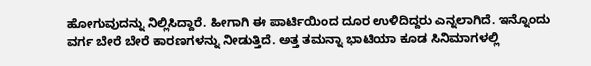ಹೋಗುವುದನ್ನು ನಿಲ್ಲಿಸಿದ್ದಾರೆ. ಹೀಗಾಗಿ ಈ ಪಾರ್ಟಿಯಿಂದ ದೂರ ಉಳಿದಿದ್ದರು ಎನ್ನಲಾಗಿದೆ. ಇನ್ನೊಂದು ವರ್ಗ ಬೇರೆ ಬೇರೆ ಕಾರಣಗಳನ್ನು ನೀಡುತ್ತಿದೆ. ಅತ್ತ ತಮನ್ನಾ ಭಾಟಿಯಾ ಕೂಡ ಸಿನಿಮಾಗಳಲ್ಲಿ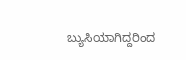ಬ್ಯುಸಿಯಾಗಿದ್ದರಿಂದ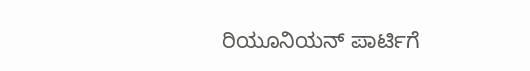ರಿಯೂನಿಯನ್ ಪಾರ್ಟಿಗೆ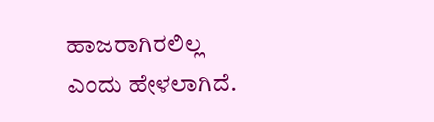ಹಾಜರಾಗಿರಲಿಲ್ಲ ಎಂದು ಹೇಳಲಾಗಿದೆ.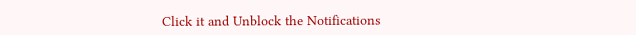Click it and Unblock the Notifications